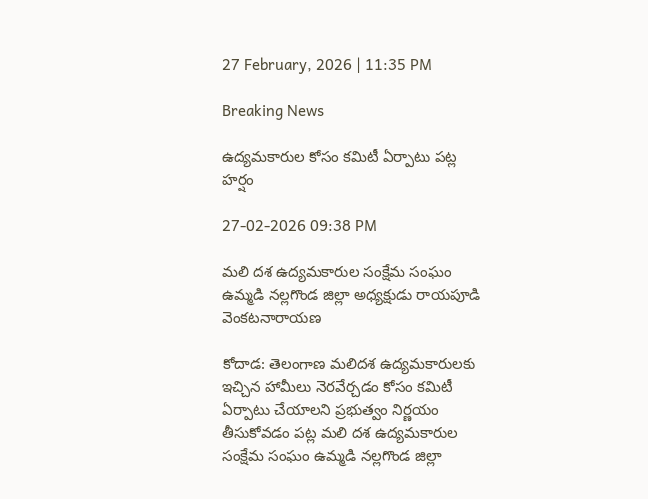27 February, 2026 | 11:35 PM

Breaking News

ఉద్యమకారుల కోసం కమిటీ ఏర్పాటు పట్ల హర్షం

27-02-2026 09:38 PM

మలి దశ ఉద్యమకారుల సంక్షేమ సంఘం ఉమ్మడి నల్లగొండ జిల్లా అధ్యక్షుడు రాయపూడి వెంకటనారాయణ

కోదాడ: తెలంగాణ మలిదశ ఉద్యమకారులకు ఇచ్చిన హామీలు నెరవేర్చడం కోసం కమిటీ ఏర్పాటు చేయాలని ప్రభుత్వం నిర్ణయం తీసుకోవడం పట్ల మలి దశ ఉద్యమకారుల సంక్షేమ సంఘం ఉమ్మడి నల్లగొండ జిల్లా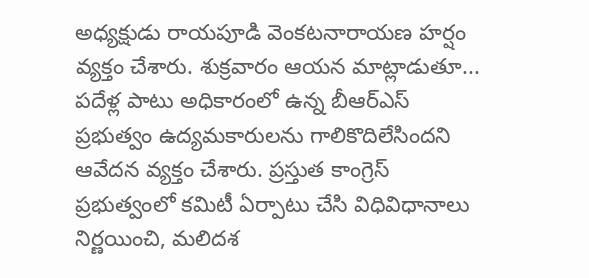అధ్యక్షుడు రాయపూడి వెంకటనారాయణ హర్షం వ్యక్తం చేశారు. శుక్రవారం ఆయన మాట్లాడుతూ... పదేళ్ల పాటు అధికారంలో ఉన్న బీఆర్ఎస్ ప్రభుత్వం ఉద్యమకారులను గాలికొదిలేసిందని ఆవేదన వ్యక్తం చేశారు. ప్రస్తుత కాంగ్రెస్ ప్రభుత్వంలో కమిటీ ఏర్పాటు చేసి విధివిధానాలు నిర్ణయించి, మలిదశ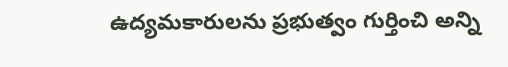ఉద్యమకారులను ప్రభుత్వం గుర్తించి అన్ని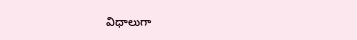విధాలుగా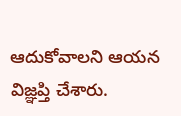ఆదుకోవాలని ఆయన విజ్ఞప్తి చేశారు.